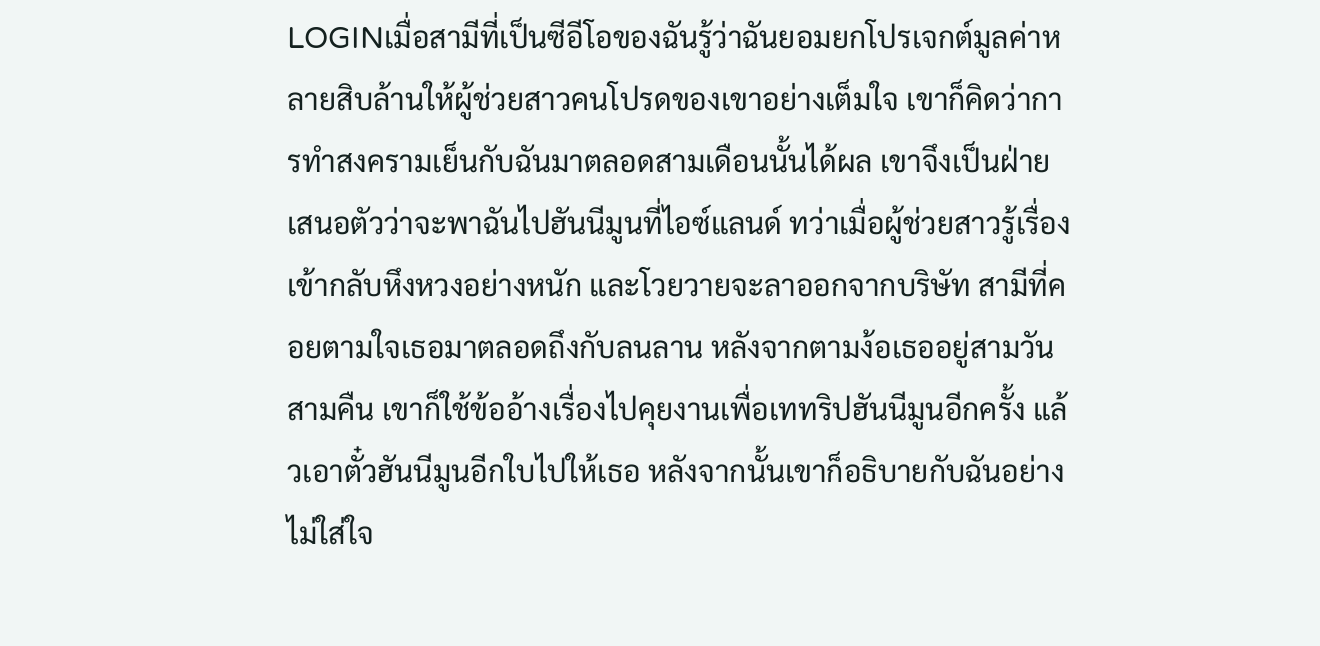LOGINเมื่อสามีที่เป็นซีอีโอของฉันรู้ว่าฉันยอมยกโปรเจกต์มูลค่าหลายสิบล้านให้ผู้ช่วยสาวคนโปรดของเขาอย่างเต็มใจ เขาก็คิดว่าการทำสงครามเย็นกับฉันมาตลอดสามเดือนนั้นได้ผล เขาจึงเป็นฝ่ายเสนอตัวว่าจะพาฉันไปฮันนีมูนที่ไอซ์แลนด์ ทว่าเมื่อผู้ช่วยสาวรู้เรื่องเข้ากลับหึงหวงอย่างหนัก และโวยวายจะลาออกจากบริษัท สามีที่คอยตามใจเธอมาตลอดถึงกับลนลาน หลังจากตามง้อเธออยู่สามวันสามคืน เขาก็ใช้ข้ออ้างเรื่องไปคุยงานเพื่อเททริปฮันนีมูนอีกครั้ง แล้วเอาตั๋วฮันนีมูนอีกใบไปให้เธอ หลังจากนั้นเขาก็อธิบายกับฉันอย่างไม่ใส่ใจ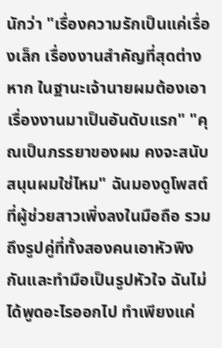นักว่า "เรื่องความรักเป็นแค่เรื่องเล็ก เรื่องงานสำคัญที่สุดต่างหาก ในฐานะเจ้านายผมต้องเอาเรื่องงานมาเป็นอันดับแรก" "คุณเป็นภรรยาของผม คงจะสนับสนุนผมใช่ไหม" ฉันมองดูโพสต์ที่ผู้ช่วยสาวเพิ่งลงในมือถือ รวมถึงรูปคู่ที่ทั้งสองคนเอาหัวพิงกันและทำมือเป็นรูปหัวใจ ฉันไม่ได้พูดอะไรออกไป ทำเพียงแค่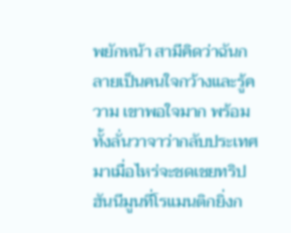พยักหน้า สามีคิดว่าฉันกลายเป็นคนใจกว้างและรู้ความ เขาพอใจมาก พร้อมทั้งลั่นวาจาว่ากลับประเทศมาเมื่อไหร่จะชดเชยทริปฮันนีมูนที่โรแมนติกยิ่งก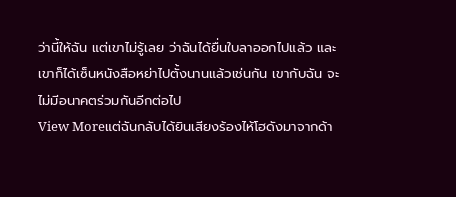ว่านี้ให้ฉัน แต่เขาไม่รู้เลย ว่าฉันได้ยื่นใบลาออกไปแล้ว และเขาก็ได้เซ็นหนังสือหย่าไปตั้งนานแล้วเช่นกัน เขากับฉัน จะไม่มีอนาคตร่วมกันอีกต่อไป
View Moreแต่ฉันกลับได้ยินเสียงร้องไห้โฮดังมาจากด้า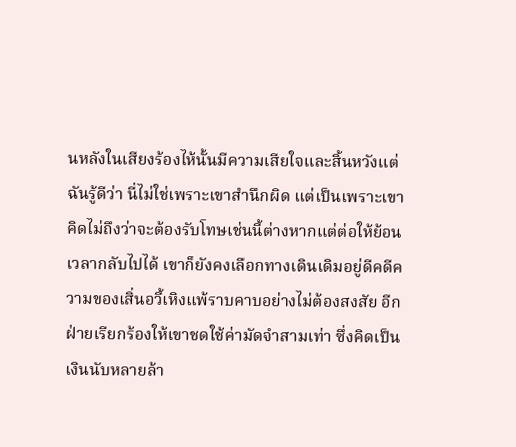นหลังในเสียงร้องไห้นั้นมีความเสียใจและสิ้นหวังแต่ฉันรู้ดีว่า นี่ไม่ใช่เพราะเขาสำนึกผิด แต่เป็นเพราะเขาคิดไม่ถึงว่าจะต้องรับโทษเช่นนี้ต่างหากแต่ต่อให้ย้อนเวลากลับไปได้ เขาก็ยังคงเลือกทางเดินเดิมอยู่ดีคดีความของเสิ่นอวี้เหิงแพ้ราบคาบอย่างไม่ต้องสงสัย อีกฝ่ายเรียกร้องให้เขาชดใช้ค่ามัดจำสามเท่า ซึ่งคิดเป็นเงินนับหลายล้า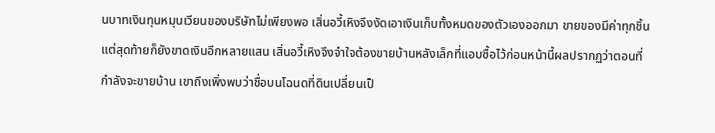นบาทเงินทุนหมุนเวียนของบริษัทไม่เพียงพอ เสิ่นอวี้เหิงจึงงัดเอาเงินเก็บทั้งหมดของตัวเองออกมา ขายของมีค่าทุกชิ้น แต่สุดท้ายก็ยังขาดเงินอีกหลายแสน เสิ่นอวี้เหิงจึงจำใจต้องขายบ้านหลังเล็กที่แอบซื้อไว้ก่อนหน้านี้ผลปรากฏว่าตอนที่กำลังจะขายบ้าน เขาถึงเพิ่งพบว่าชื่อบนโฉนดที่ดินเปลี่ยนเป็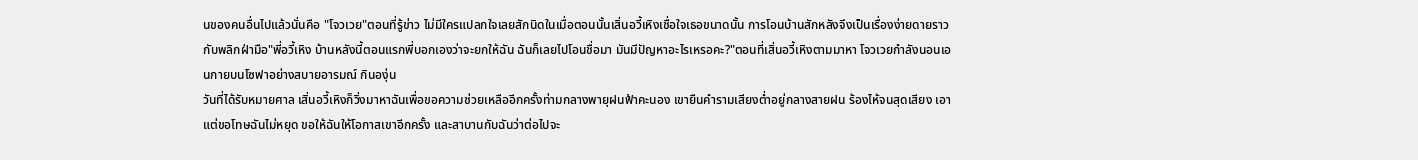นของคนอื่นไปแล้วนั่นคือ "โจวเวย"ตอนที่รู้ข่าว ไม่มีใครแปลกใจเลยสักนิดในเมื่อตอนนั้นเสิ่นอวี้เหิงเชื่อใจเธอขนาดนั้น การโอนบ้านสักหลังจึงเป็นเรื่องง่ายดายราวกับพลิกฝ่ามือ"พี่อวี้เหิง บ้านหลังนี้ตอนแรกพี่บอกเองว่าจะยกให้ฉัน ฉันก็เลยไปโอนชื่อมา มันมีปัญหาอะไรเหรอคะ?"ตอนที่เสิ่นอวี้เหิงตามมาหา โจวเวยกำลังนอนเอนกายบนโซฟาอย่างสบายอารมณ์ กินองุ่น
วันที่ได้รับหมายศาล เสิ่นอวี้เหิงก็วิ่งมาหาฉันเพื่อขอความช่วยเหลืออีกครั้งท่ามกลางพายุฝนฟ้าคะนอง เขายืนคำรามเสียงต่ำอยู่กลางสายฝน ร้องไห้จนสุดเสียง เอาแต่ขอโทษฉันไม่หยุด ขอให้ฉันให้โอกาสเขาอีกครั้ง และสาบานกับฉันว่าต่อไปจะ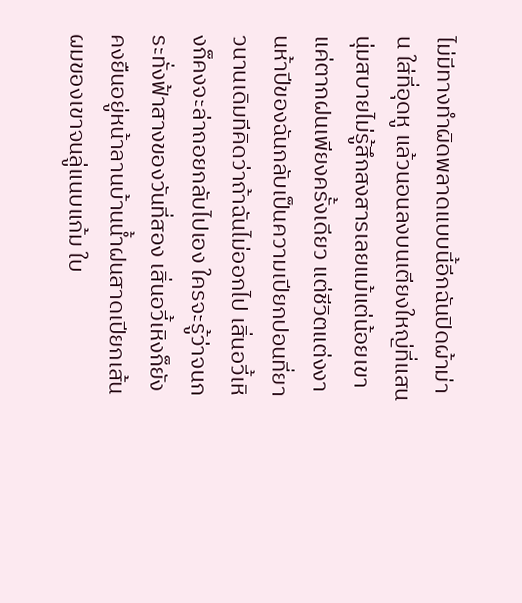ไม่มีทางทำผิดพลาดแบบนี้อีกฉันปิดผ้าม่าน ใส่ที่อุดหู แล้วนอนลงบนเตียงใหญ่ที่แสนนุ่มสบายไม่รู้สึกสงสารเลยแม้แต่น้อยเขาแค่ตากฝนเพียงครั้งเดียว แต่ชีวิตแต่งงานห้าปีของฉันกลับเป็นความเปียกปอนที่ยาวนานเดิมทีคิดว่าถ้าฉันไม่ออกไป เสิ่นอวี้เหิงก็คงจะล่าถอยกลับไปเอง ใครจะรู้ว่าจนกระทั่งฟ้าสางของวันที่สอง เสิ่นอวี้เหิงก็ยังคงยืนอยู่หน้าลานบ้านน้ำฝนสาดเปียกเส้นผมของเขาจนลู่แนบแก้ม ใบ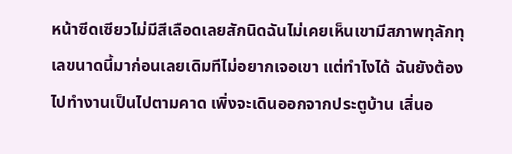หน้าซีดเซียวไม่มีสีเลือดเลยสักนิดฉันไม่เคยเห็นเขามีสภาพทุลักทุเลขนาดนี้มาก่อนเลยเดิมทีไม่อยากเจอเขา แต่ทำไงได้ ฉันยังต้องไปทำงานเป็นไปตามคาด เพิ่งจะเดินออกจากประตูบ้าน เสิ่นอ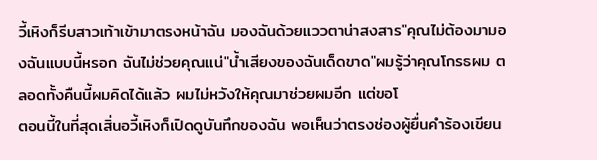วี้เหิงก็รีบสาวเท้าเข้ามาตรงหน้าฉัน มองฉันด้วยแววตาน่าสงสาร"คุณไม่ต้องมามองฉันแบบนี้หรอก ฉันไม่ช่วยคุณแน่"น้ำเสียงของฉันเด็ดขาด"ผมรู้ว่าคุณโกรธผม ตลอดทั้งคืนนี้ผมคิดได้แล้ว ผมไม่หวังให้คุณมาช่วยผมอีก แต่ขอโ
ตอนนี้ในที่สุดเสิ่นอวี้เหิงก็เปิดดูบันทึกของฉัน พอเห็นว่าตรงช่องผู้ยื่นคำร้องเขียน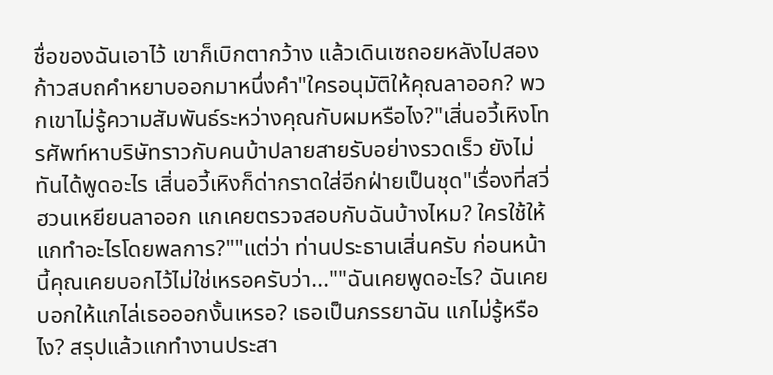ชื่อของฉันเอาไว้ เขาก็เบิกตากว้าง แล้วเดินเซถอยหลังไปสองก้าวสบถคำหยาบออกมาหนึ่งคำ"ใครอนุมัติให้คุณลาออก? พวกเขาไม่รู้ความสัมพันธ์ระหว่างคุณกับผมหรือไง?"เสิ่นอวี้เหิงโทรศัพท์หาบริษัทราวกับคนบ้าปลายสายรับอย่างรวดเร็ว ยังไม่ทันได้พูดอะไร เสิ่นอวี้เหิงก็ด่ากราดใส่อีกฝ่ายเป็นชุด"เรื่องที่สวี่ฮวนเหยียนลาออก แกเคยตรวจสอบกับฉันบ้างไหม? ใครใช้ให้แกทำอะไรโดยพลการ?""แต่ว่า ท่านประธานเสิ่นครับ ก่อนหน้านี้คุณเคยบอกไว้ไม่ใช่เหรอครับว่า...""ฉันเคยพูดอะไร? ฉันเคยบอกให้แกไล่เธอออกงั้นเหรอ? เธอเป็นภรรยาฉัน แกไม่รู้หรือไง? สรุปแล้วแกทำงานประสา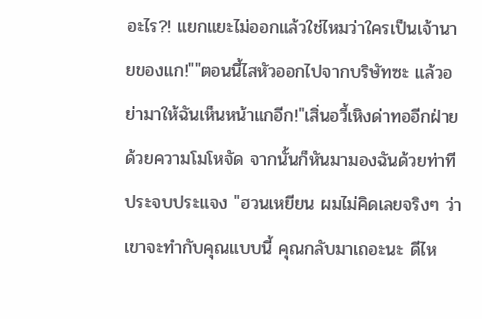อะไร?! แยกแยะไม่ออกแล้วใช่ไหมว่าใครเป็นเจ้านายของแก!""ตอนนี้ไสหัวออกไปจากบริษัทซะ แล้วอย่ามาให้ฉันเห็นหน้าแกอีก!"เสิ่นอวี้เหิงด่าทออีกฝ่ายด้วยความโมโหจัด จากนั้นก็หันมามองฉันด้วยท่าทีประจบประแจง "ฮวนเหยียน ผมไม่คิดเลยจริงๆ ว่าเขาจะทำกับคุณแบบนี้ คุณกลับมาเถอะนะ ดีไห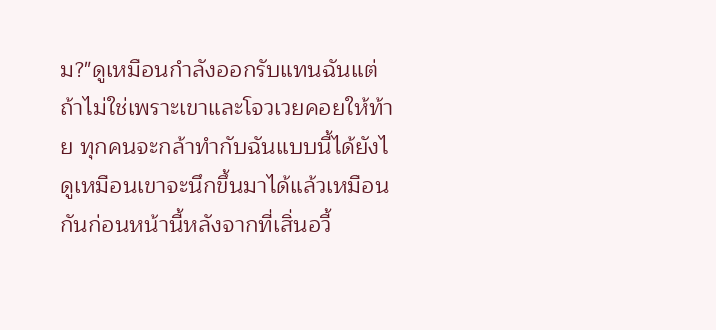ม?"ดูเหมือนกำลังออกรับแทนฉันแต่ถ้าไม่ใช่เพราะเขาและโจวเวยคอยให้ท้าย ทุกคนจะกล้าทำกับฉันแบบนี้ได้ยังไ
ดูเหมือนเขาจะนึกขึ้นมาได้แล้วเหมือนกันก่อนหน้านี้หลังจากที่เสิ่นอวี้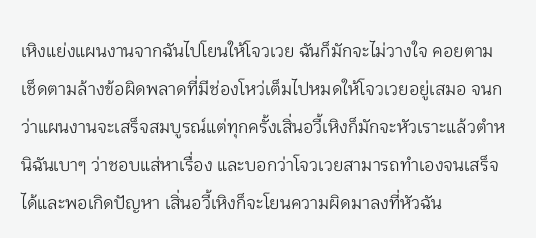เหิงแย่งแผนงานจากฉันไปโยนให้โจวเวย ฉันก็มักจะไม่วางใจ คอยตามเช็ดตามล้างข้อผิดพลาดที่มีช่องโหว่เต็มไปหมดให้โจวเวยอยู่เสมอ จนกว่าแผนงานจะเสร็จสมบูรณ์แต่ทุกครั้งเสิ่นอวี้เหิงก็มักจะหัวเราะแล้วตำหนิฉันเบาๆ ว่าชอบแส่หาเรื่อง และบอกว่าโจวเวยสามารถทำเองจนเสร็จได้และพอเกิดปัญหา เสิ่นอวี้เหิงก็จะโยนความผิดมาลงที่หัวฉัน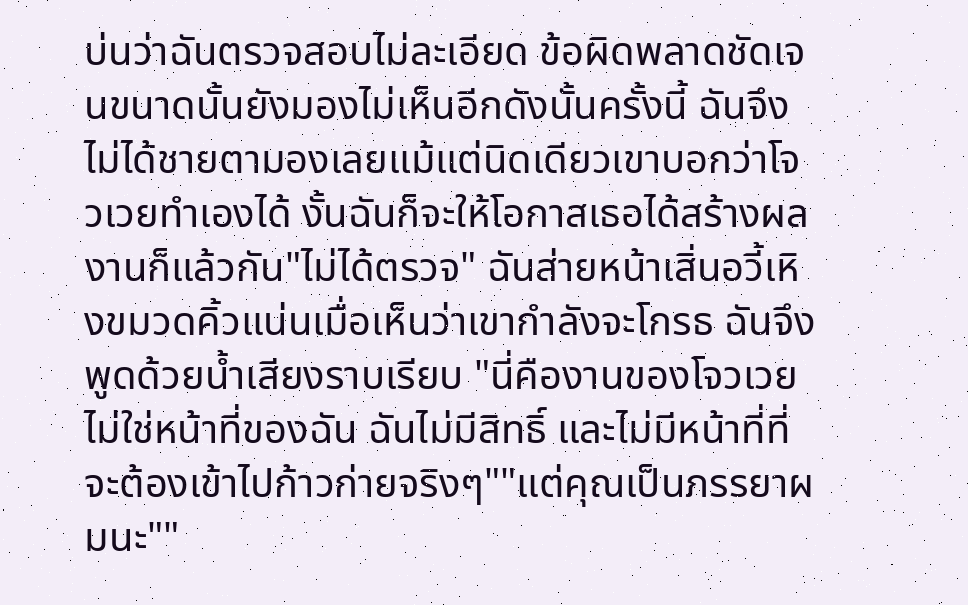บ่นว่าฉันตรวจสอบไม่ละเอียด ข้อผิดพลาดชัดเจนขนาดนั้นยังมองไม่เห็นอีกดังนั้นครั้งนี้ ฉันจึงไม่ได้ชายตามองเลยแม้แต่นิดเดียวเขาบอกว่าโจวเวยทำเองได้ งั้นฉันก็จะให้โอกาสเธอได้สร้างผลงานก็แล้วกัน"ไม่ได้ตรวจ" ฉันส่ายหน้าเสิ่นอวี้เหิงขมวดคิ้วแน่นเมื่อเห็นว่าเขากำลังจะโกรธ ฉันจึงพูดด้วยน้ำเสียงราบเรียบ "นี่คืองานของโจวเวย ไม่ใช่หน้าที่ของฉัน ฉันไม่มีสิทธิ์ และไม่มีหน้าที่ที่จะต้องเข้าไปก้าวก่ายจริงๆ""แต่คุณเป็นภรรยาผมนะ""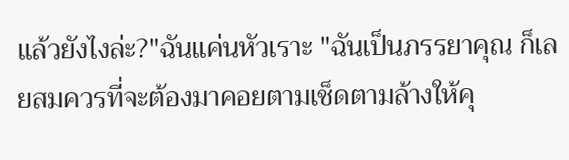แล้วยังไงล่ะ?"ฉันแค่นหัวเราะ "ฉันเป็นภรรยาคุณ ก็เลยสมควรที่จะต้องมาคอยตามเช็ดตามล้างให้คุ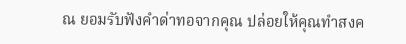ณ ยอมรับฟังคำด่าทอจากคุณ ปล่อยให้คุณทำสงค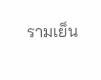รามเย็น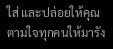ใส่ และปล่อยให้คุณตามใจทุกคนให้มารัง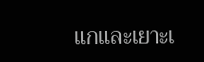แกและเยาะเ